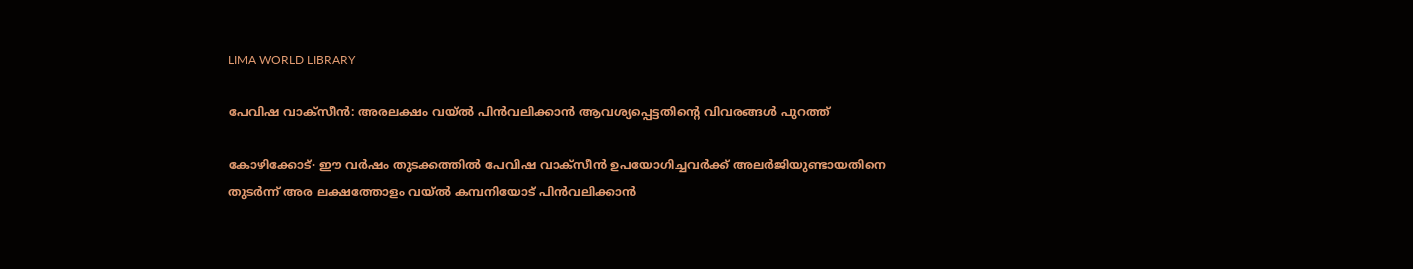LIMA WORLD LIBRARY

പേവിഷ വാക്സീൻ: അരലക്ഷം വയ്‌ൽ പിൻവലിക്കാൻ ആവശ്യപ്പെട്ടതിന്റെ വിവരങ്ങൾ പുറത്ത്

കോഴിക്കോട്∙ ഈ വർഷം തുടക്കത്തിൽ പേവിഷ വാക്സീൻ ഉപയോഗിച്ചവർക്ക് അലർജിയുണ്ടായതിനെ തുടർന്ന് അര ലക്ഷത്തോളം വയ്‌ൽ കമ്പനിയോട് പിൻവലിക്കാൻ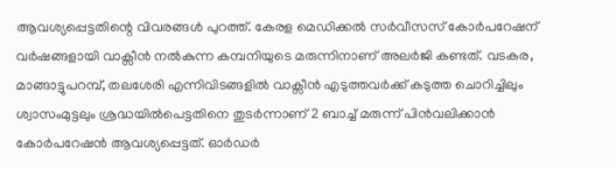ആവശ്യപ്പെട്ടതിന്റെ വിവരങ്ങൾ പുറത്ത്. കേരള മെഡിക്കൽ സർവീസസ് കോർപറേഷന് വർഷങ്ങളായി വാക്സീൻ നൽകുന്ന കമ്പനിയുടെ മരുന്നിനാണ് അലർജി കണ്ടത്. വടകര, മാങ്ങാട്ടുപറമ്പ്, തലശേരി എന്നിവിടങ്ങളിൽ വാക്സീൻ എടുത്തവർക്ക് കടുത്ത ചൊറിച്ചിലും ശ്വാസംമുട്ടലും ശ്രദ്ധയിൽപെട്ടതിനെ തുടർന്നാണ് 2 ബാച്ച് മരുന്ന് പിൻവലിക്കാൻ കോർപറേഷൻ ആവശ്യപ്പെട്ടത്. ഓർഡർ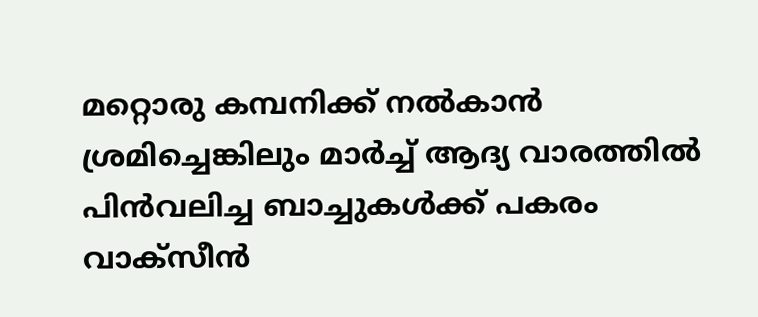മറ്റൊരു കമ്പനിക്ക് നൽകാൻ ശ്രമിച്ചെങ്കിലും മാർച്ച് ആദ്യ വാരത്തിൽ പിൻവലിച്ച ബാച്ചുകൾക്ക് പകരം വാക്സീൻ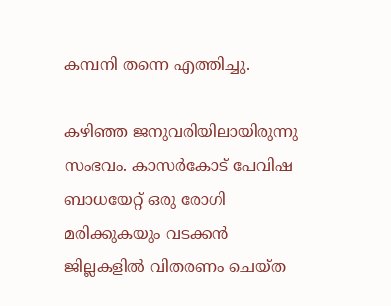കമ്പനി തന്നെ എത്തിച്ചു.

കഴിഞ്ഞ ജനുവരിയിലായിരുന്നു സംഭവം. കാസർകോട് പേവിഷ ബാധയേറ്റ് ഒരു രോഗി മരിക്കുകയും വടക്കൻ ജില്ലകളിൽ വിതരണം ചെയ്ത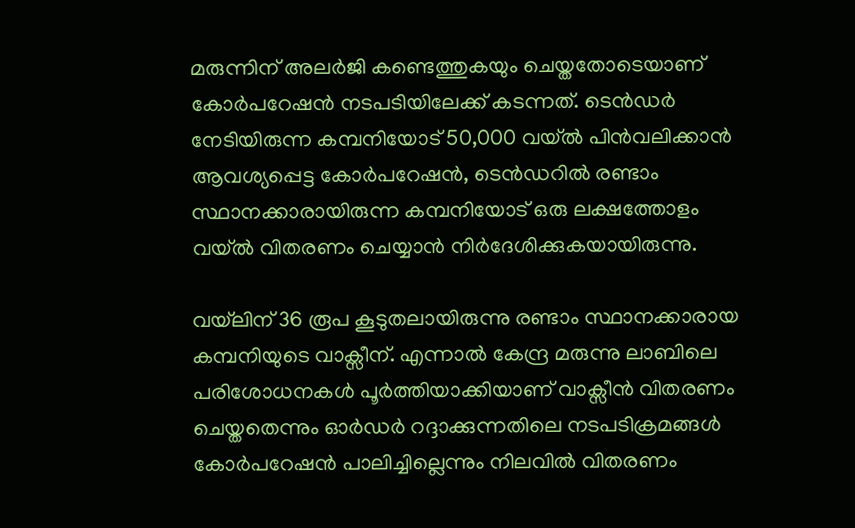മരുന്നിന് അലർജി കണ്ടെത്തുകയും ചെയ്തതോടെയാണ് കോർപറേഷൻ നടപടിയിലേക്ക് കടന്നത്. ടെൻ‍ഡർ നേടിയിരുന്ന കമ്പനിയോട് 50,000 വയ്‌ൽ പിൻവലിക്കാൻ ആവശ്യപ്പെട്ട കോർപറേഷൻ, ടെൻഡറിൽ രണ്ടാം സ്ഥാനക്കാരായിരുന്ന കമ്പനിയോട് ഒരു ലക്ഷത്തോളം വയ്‌ൽ വിതരണം ചെയ്യാൻ നിർദേശിക്കുകയായിരുന്നു.

വയ്‌ലിന് 36 രൂപ കൂടുതലായിരുന്നു രണ്ടാം സ്ഥാനക്കാരായ കമ്പനിയുടെ വാക്സീന്. എന്നാൽ കേന്ദ്ര മരുന്നു ലാബിലെ പരിശോധനകൾ പൂർത്തിയാക്കിയാണ് വാക്സീൻ വിതരണം ചെയ്തതെന്നും ഓർഡർ റദ്ദാക്കുന്നതിലെ നടപടിക്രമങ്ങൾ കോർപറേഷൻ പാലിച്ചില്ലെന്നും നിലവിൽ വിതരണം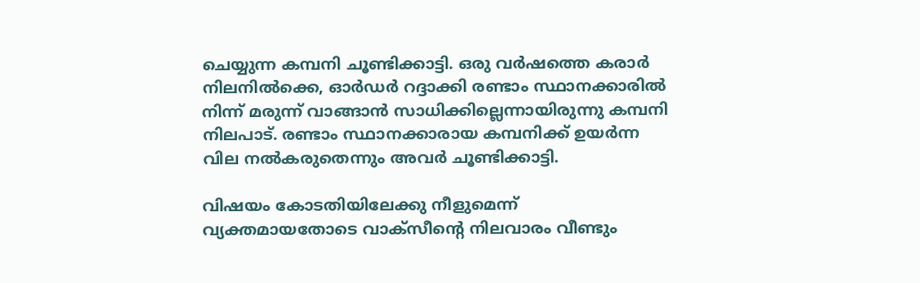ചെയ്യുന്ന കമ്പനി ചൂണ്ടിക്കാട്ടി. ഒരു വർഷത്തെ കരാർ നിലനിൽക്കെ, ഓർഡർ റദ്ദാക്കി രണ്ടാം സ്ഥാനക്കാരിൽ നിന്ന് മരുന്ന് വാങ്ങാൻ സാധിക്കില്ലെന്നായിരുന്നു കമ്പനി നിലപാട്. രണ്ടാം സ്ഥാനക്കാരായ കമ്പനിക്ക് ഉയർന്ന വില നൽകരുതെന്നും അവർ ചൂണ്ടിക്കാട്ടി.

വിഷയം കോടതിയിലേക്കു നീളുമെന്ന് വ്യക്തമായതോടെ വാക്സീന്റെ നിലവാരം വീണ്ടും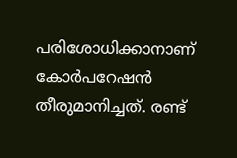പരിശോധിക്കാനാണ് കോർപറേഷൻ തീരുമാനിച്ചത്. രണ്ട്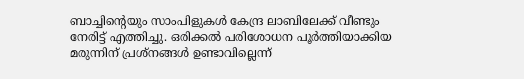ബാച്ചിന്റെയും സാംപിളുകൾ കേന്ദ്ര ലാബിലേക്ക് വീണ്ടും നേരിട്ട് എത്തിച്ചു. ഒരിക്കൽ പരിശോധന പൂർത്തിയാക്കിയ മരുന്നിന് പ്രശ്നങ്ങൾ ഉണ്ടാവില്ലെന്ന്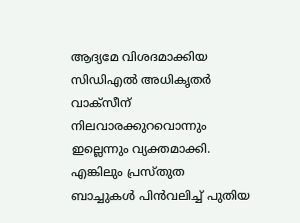ആദ്യമേ വിശദമാക്കിയ സിഡിഎൽ അധികൃതർ വാക്സീന് നിലവാരക്കുറവൊന്നും ഇല്ലെന്നും വ്യക്തമാക്കി. എങ്കിലും പ്രസ്തുത ബാച്ചുകൾ പിൻവലിച്ച് പുതിയ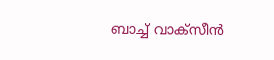ബാച്ച് വാക്സീൻ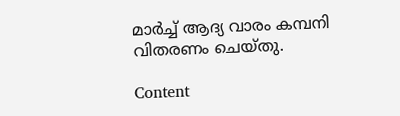മാർച്ച് ആദ്യ വാരം കമ്പനി വിതരണം ചെയ്തു.

Content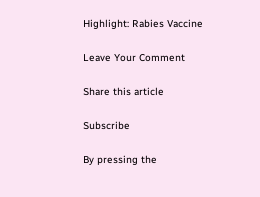Highlight: Rabies Vaccine

Leave Your Comment

Share this article

Subscribe

By pressing the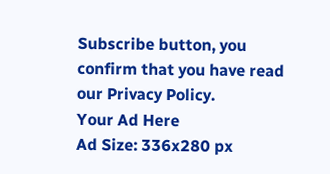Subscribe button, you confirm that you have read our Privacy Policy.
Your Ad Here
Ad Size: 336x280 px